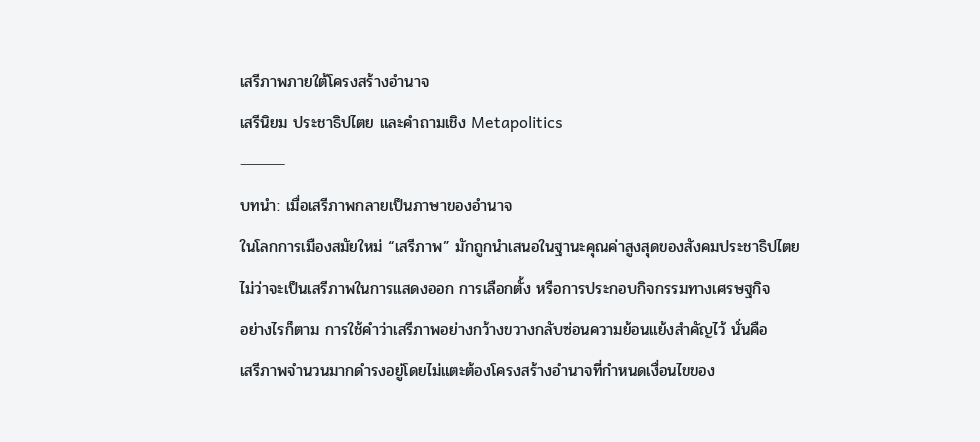เสรีภาพภายใต้โครงสร้างอำนาจ
เสรีนิยม ประชาธิปไตย และคำถามเชิง Metapolitics
⸻
บทนำ: เมื่อเสรีภาพกลายเป็นภาษาของอำนาจ
ในโลกการเมืองสมัยใหม่ “เสรีภาพ” มักถูกนำเสนอในฐานะคุณค่าสูงสุดของสังคมประชาธิปไตย
ไม่ว่าจะเป็นเสรีภาพในการแสดงออก การเลือกตั้ง หรือการประกอบกิจกรรมทางเศรษฐกิจ
อย่างไรก็ตาม การใช้คำว่าเสรีภาพอย่างกว้างขวางกลับซ่อนความย้อนแย้งสำคัญไว้ นั่นคือ
เสรีภาพจำนวนมากดำรงอยู่โดยไม่แตะต้องโครงสร้างอำนาจที่กำหนดเงื่อนไขของ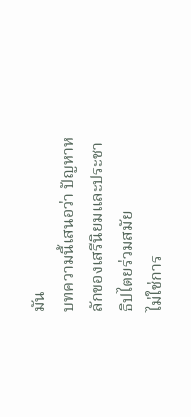มัน
บทความนี้เสนอว่า ปัญหาหลักของเสรีนิยมและประชาธิปไตยร่วมสมัย
ไม่ใช่การ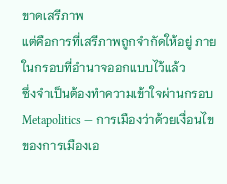ขาดเสรีภาพ
แต่คือการที่เสรีภาพถูกจำกัดให้อยู่ ภายในกรอบที่อำนาจออกแบบไว้แล้ว
ซึ่งจำเป็นต้องทำความเข้าใจผ่านกรอบ Metapolitics — การเมืองว่าด้วยเงื่อนไขของการเมืองเอ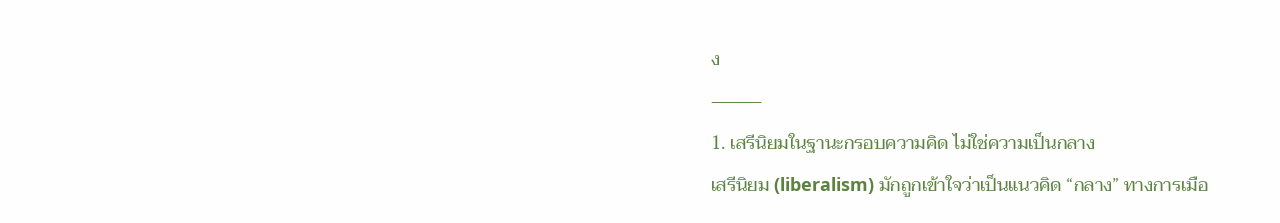ง
⸻
1. เสรีนิยมในฐานะกรอบความคิด ไม่ใช่ความเป็นกลาง
เสรีนิยม (liberalism) มักถูกเข้าใจว่าเป็นแนวคิด “กลาง” ทางการเมือ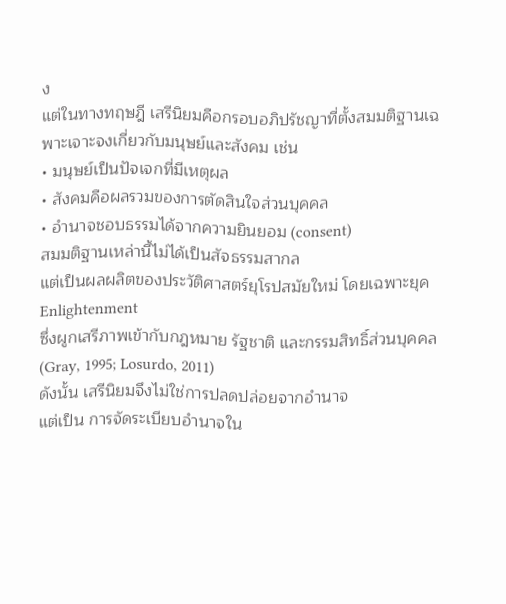ง
แต่ในทางทฤษฎี เสรีนิยมคือกรอบอภิปรัชญาที่ตั้งสมมติฐานเฉพาะเจาะจงเกี่ยวกับมนุษย์และสังคม เช่น
• มนุษย์เป็นปัจเจกที่มีเหตุผล
• สังคมคือผลรวมของการตัดสินใจส่วนบุคคล
• อำนาจชอบธรรมได้จากความยินยอม (consent)
สมมติฐานเหล่านี้ไม่ได้เป็นสัจธรรมสากล
แต่เป็นผลผลิตของประวัติศาสตร์ยุโรปสมัยใหม่ โดยเฉพาะยุค Enlightenment
ซึ่งผูกเสรีภาพเข้ากับกฎหมาย รัฐชาติ และกรรมสิทธิ์ส่วนบุคคล (Gray, 1995; Losurdo, 2011)
ดังนั้น เสรีนิยมจึงไม่ใช่การปลดปล่อยจากอำนาจ
แต่เป็น การจัดระเบียบอำนาจใน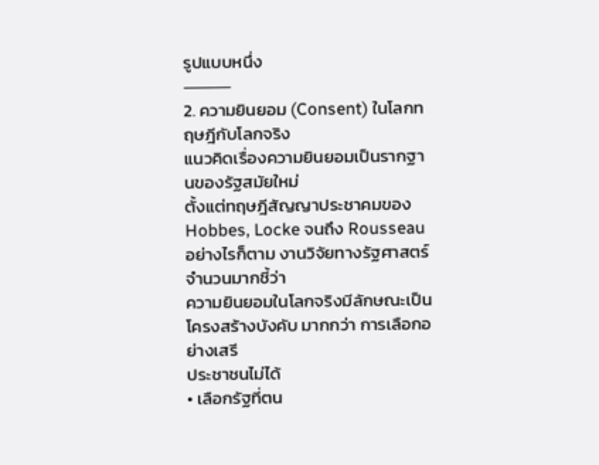รูปแบบหนึ่ง
⸻
2. ความยินยอม (Consent) ในโลกทฤษฎีกับโลกจริง
แนวคิดเรื่องความยินยอมเป็นรากฐานของรัฐสมัยใหม่
ตั้งแต่ทฤษฎีสัญญาประชาคมของ Hobbes, Locke จนถึง Rousseau
อย่างไรก็ตาม งานวิจัยทางรัฐศาสตร์จำนวนมากชี้ว่า
ความยินยอมในโลกจริงมีลักษณะเป็น โครงสร้างบังคับ มากกว่า การเลือกอย่างเสรี
ประชาชนไม่ได้
• เลือกรัฐที่ตน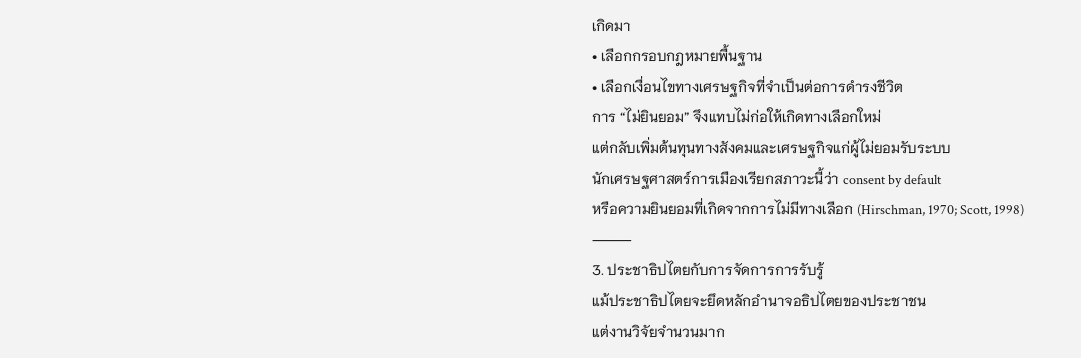เกิดมา
• เลือกกรอบกฎหมายพื้นฐาน
• เลือกเงื่อนไขทางเศรษฐกิจที่จำเป็นต่อการดำรงชีวิต
การ “ไม่ยินยอม” จึงแทบไม่ก่อให้เกิดทางเลือกใหม่
แต่กลับเพิ่มต้นทุนทางสังคมและเศรษฐกิจแก่ผู้ไม่ยอมรับระบบ
นักเศรษฐศาสตร์การเมืองเรียกสภาวะนี้ว่า consent by default
หรือความยินยอมที่เกิดจากการไม่มีทางเลือก (Hirschman, 1970; Scott, 1998)
⸻
3. ประชาธิปไตยกับการจัดการการรับรู้
แม้ประชาธิปไตยจะยึดหลักอำนาจอธิปไตยของประชาชน
แต่งานวิจัยจำนวนมาก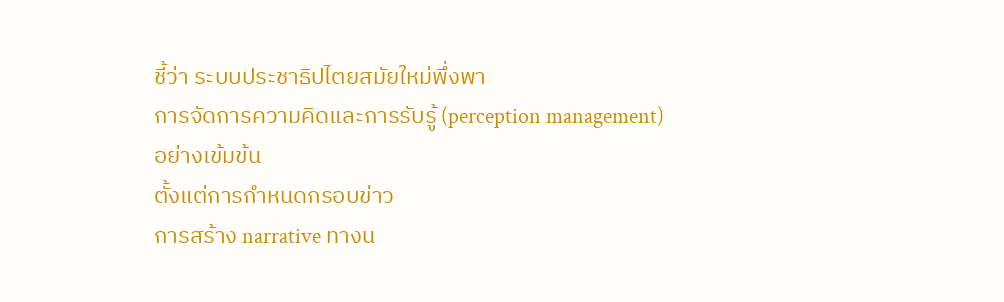ชี้ว่า ระบบประชาธิปไตยสมัยใหม่พึ่งพา
การจัดการความคิดและการรับรู้ (perception management) อย่างเข้มข้น
ตั้งแต่การกำหนดกรอบข่าว
การสร้าง narrative ทางน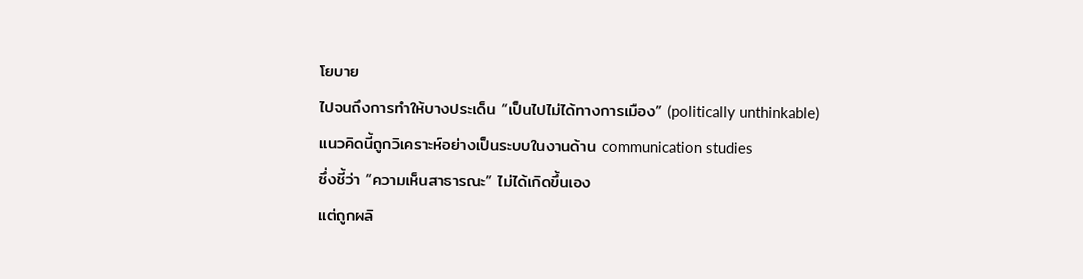โยบาย
ไปจนถึงการทำให้บางประเด็น “เป็นไปไม่ได้ทางการเมือง” (politically unthinkable)
แนวคิดนี้ถูกวิเคราะห์อย่างเป็นระบบในงานด้าน communication studies
ซึ่งชี้ว่า “ความเห็นสาธารณะ” ไม่ได้เกิดขึ้นเอง
แต่ถูกผลิ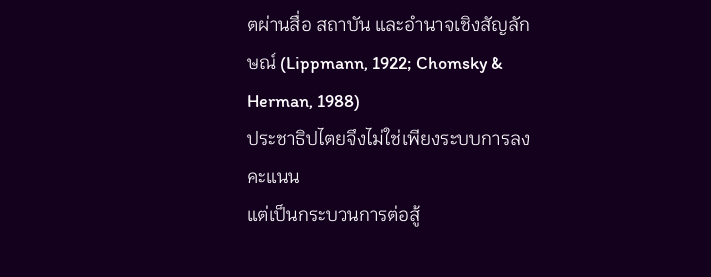ตผ่านสื่อ สถาบัน และอำนาจเชิงสัญลักษณ์ (Lippmann, 1922; Chomsky & Herman, 1988)
ประชาธิปไตยจึงไม่ใช่เพียงระบบการลงคะแนน
แต่เป็นกระบวนการต่อสู้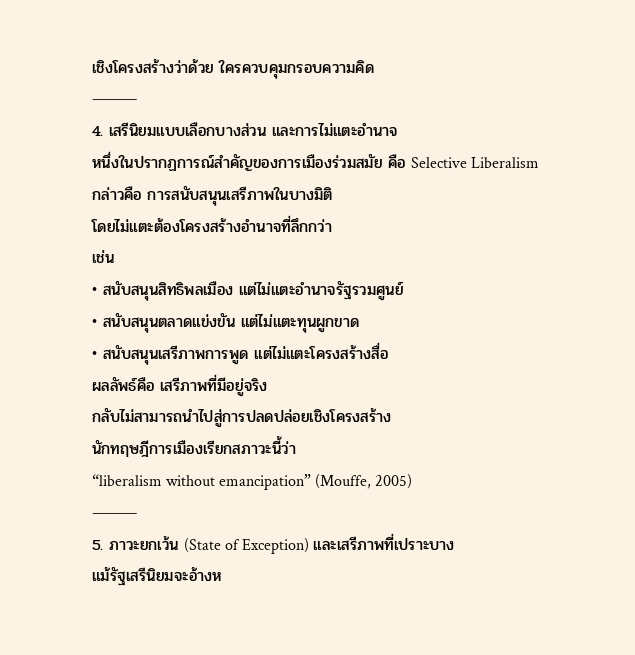เชิงโครงสร้างว่าด้วย ใครควบคุมกรอบความคิด
⸻
4. เสรีนิยมแบบเลือกบางส่วน และการไม่แตะอำนาจ
หนึ่งในปรากฏการณ์สำคัญของการเมืองร่วมสมัย คือ Selective Liberalism
กล่าวคือ การสนับสนุนเสรีภาพในบางมิติ
โดยไม่แตะต้องโครงสร้างอำนาจที่ลึกกว่า
เช่น
• สนับสนุนสิทธิพลเมือง แต่ไม่แตะอำนาจรัฐรวมศูนย์
• สนับสนุนตลาดแข่งขัน แต่ไม่แตะทุนผูกขาด
• สนับสนุนเสรีภาพการพูด แต่ไม่แตะโครงสร้างสื่อ
ผลลัพธ์คือ เสรีภาพที่มีอยู่จริง
กลับไม่สามารถนำไปสู่การปลดปล่อยเชิงโครงสร้าง
นักทฤษฎีการเมืองเรียกสภาวะนี้ว่า
“liberalism without emancipation” (Mouffe, 2005)
⸻
5. ภาวะยกเว้น (State of Exception) และเสรีภาพที่เปราะบาง
แม้รัฐเสรีนิยมจะอ้างห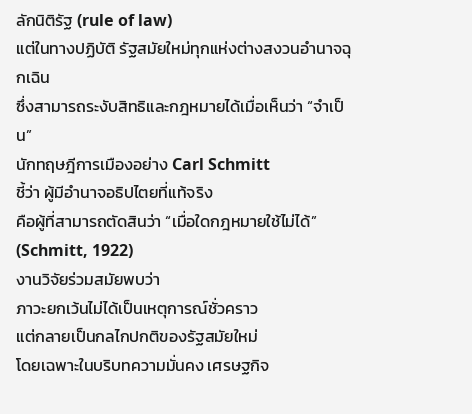ลักนิติรัฐ (rule of law)
แต่ในทางปฏิบัติ รัฐสมัยใหม่ทุกแห่งต่างสงวนอำนาจฉุกเฉิน
ซึ่งสามารถระงับสิทธิและกฎหมายได้เมื่อเห็นว่า “จำเป็น”
นักทฤษฎีการเมืองอย่าง Carl Schmitt
ชี้ว่า ผู้มีอำนาจอธิปไตยที่แท้จริง
คือผู้ที่สามารถตัดสินว่า “เมื่อใดกฎหมายใช้ไม่ได้” (Schmitt, 1922)
งานวิจัยร่วมสมัยพบว่า
ภาวะยกเว้นไม่ได้เป็นเหตุการณ์ชั่วคราว
แต่กลายเป็นกลไกปกติของรัฐสมัยใหม่
โดยเฉพาะในบริบทความมั่นคง เศรษฐกิจ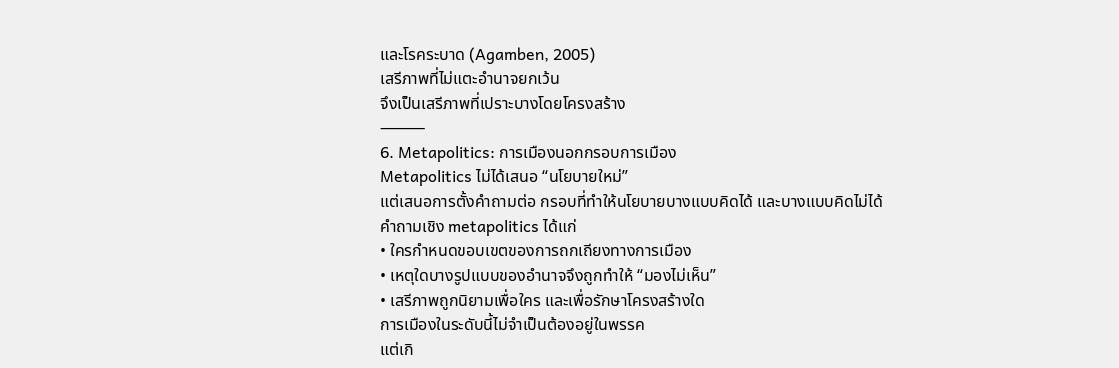และโรคระบาด (Agamben, 2005)
เสรีภาพที่ไม่แตะอำนาจยกเว้น
จึงเป็นเสรีภาพที่เปราะบางโดยโครงสร้าง
⸻
6. Metapolitics: การเมืองนอกกรอบการเมือง
Metapolitics ไม่ได้เสนอ “นโยบายใหม่”
แต่เสนอการตั้งคำถามต่อ กรอบที่ทำให้นโยบายบางแบบคิดได้ และบางแบบคิดไม่ได้
คำถามเชิง metapolitics ได้แก่
• ใครกำหนดขอบเขตของการถกเถียงทางการเมือง
• เหตุใดบางรูปแบบของอำนาจจึงถูกทำให้ “มองไม่เห็น”
• เสรีภาพถูกนิยามเพื่อใคร และเพื่อรักษาโครงสร้างใด
การเมืองในระดับนี้ไม่จำเป็นต้องอยู่ในพรรค
แต่เกิ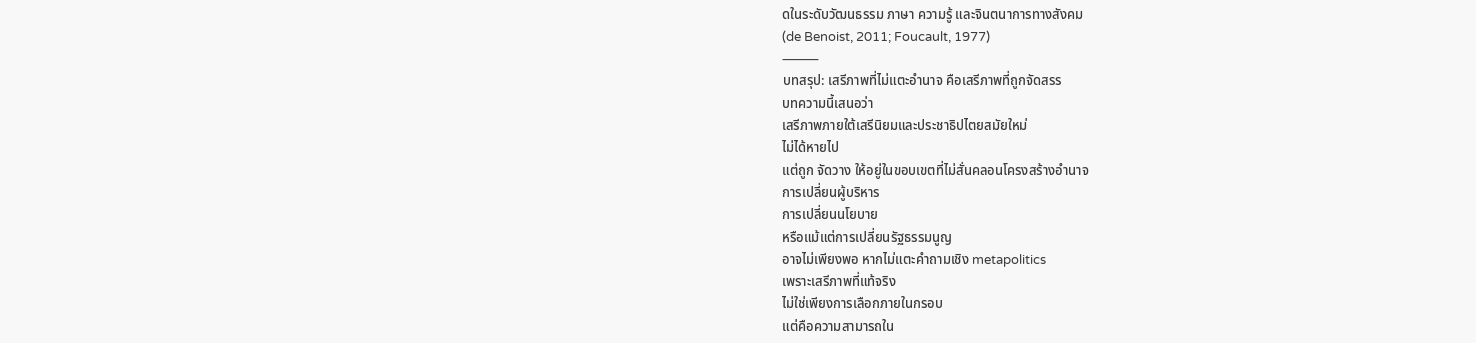ดในระดับวัฒนธรรม ภาษา ความรู้ และจินตนาการทางสังคม
(de Benoist, 2011; Foucault, 1977)
⸻
บทสรุป: เสรีภาพที่ไม่แตะอำนาจ คือเสรีภาพที่ถูกจัดสรร
บทความนี้เสนอว่า
เสรีภาพภายใต้เสรีนิยมและประชาธิปไตยสมัยใหม่
ไม่ได้หายไป
แต่ถูก จัดวาง ให้อยู่ในขอบเขตที่ไม่สั่นคลอนโครงสร้างอำนาจ
การเปลี่ยนผู้บริหาร
การเปลี่ยนนโยบาย
หรือแม้แต่การเปลี่ยนรัฐธรรมนูญ
อาจไม่เพียงพอ หากไม่แตะคำถามเชิง metapolitics
เพราะเสรีภาพที่แท้จริง
ไม่ใช่เพียงการเลือกภายในกรอบ
แต่คือความสามารถใน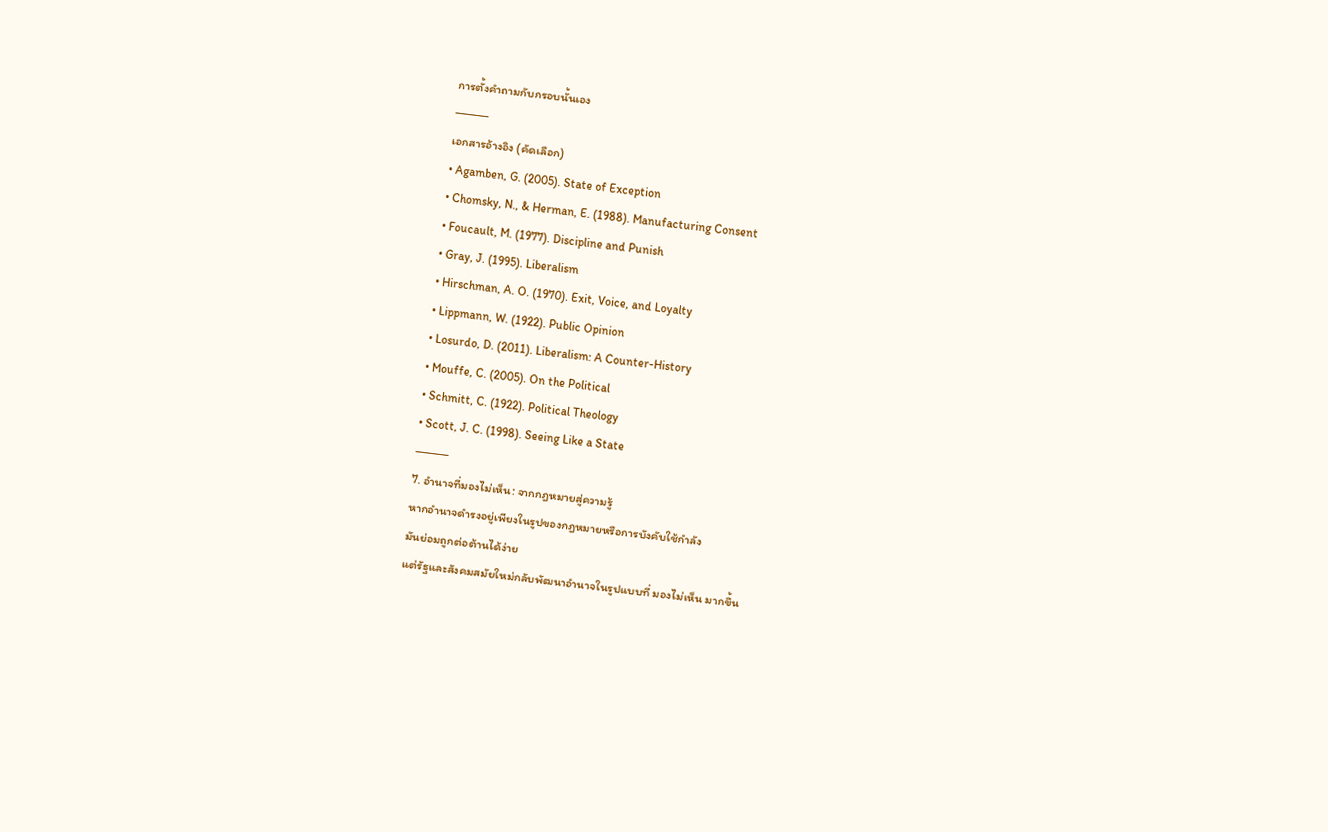การตั้งคำถามกับกรอบนั้นเอง
⸻
เอกสารอ้างอิง (คัดเลือก)
• Agamben, G. (2005). State of Exception
• Chomsky, N., & Herman, E. (1988). Manufacturing Consent
• Foucault, M. (1977). Discipline and Punish
• Gray, J. (1995). Liberalism
• Hirschman, A. O. (1970). Exit, Voice, and Loyalty
• Lippmann, W. (1922). Public Opinion
• Losurdo, D. (2011). Liberalism: A Counter-History
• Mouffe, C. (2005). On the Political
• Schmitt, C. (1922). Political Theology
• Scott, J. C. (1998). Seeing Like a State
⸻
7. อำนาจที่มองไม่เห็น: จากกฎหมายสู่ความรู้
หากอำนาจดำรงอยู่เพียงในรูปของกฎหมายหรือการบังคับใช้กำลัง
มันย่อมถูกต่อต้านได้ง่าย
แต่รัฐและสังคมสมัยใหม่กลับพัฒนาอำนาจในรูปแบบที่ มองไม่เห็น มากขึ้น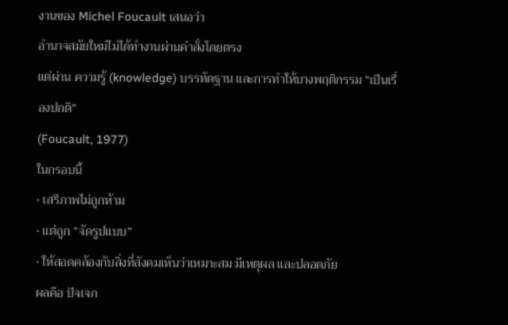งานของ Michel Foucault เสนอว่า
อำนาจสมัยใหม่ไม่ได้ทำงานผ่านคำสั่งโดยตรง
แต่ผ่าน ความรู้ (knowledge) บรรทัดฐาน และการทำให้บางพฤติกรรม “เป็นเรื่องปกติ”
(Foucault, 1977)
ในกรอบนี้
• เสรีภาพไม่ถูกห้าม
• แต่ถูก “จัดรูปแบบ”
• ให้สอดคล้องกับสิ่งที่สังคมเห็นว่าเหมาะสม มีเหตุผล และปลอดภัย
ผลคือ ปัจเจก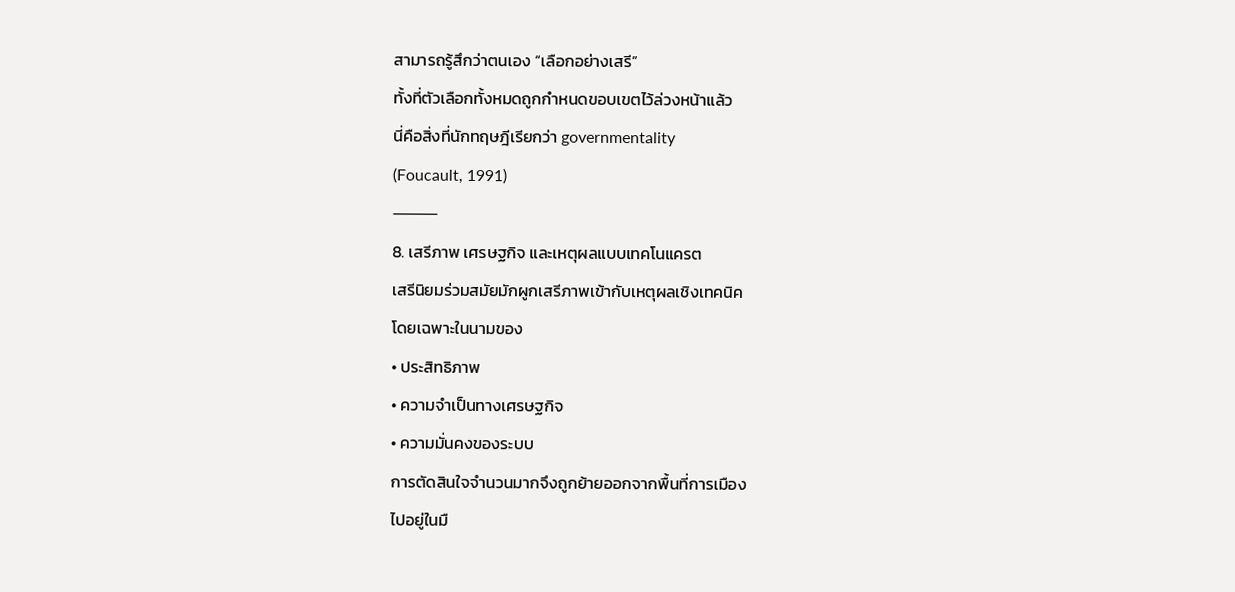สามารถรู้สึกว่าตนเอง “เลือกอย่างเสรี”
ทั้งที่ตัวเลือกทั้งหมดถูกกำหนดขอบเขตไว้ล่วงหน้าแล้ว
นี่คือสิ่งที่นักทฤษฎีเรียกว่า governmentality
(Foucault, 1991)
⸻
8. เสรีภาพ เศรษฐกิจ และเหตุผลแบบเทคโนแครต
เสรีนิยมร่วมสมัยมักผูกเสรีภาพเข้ากับเหตุผลเชิงเทคนิค
โดยเฉพาะในนามของ
• ประสิทธิภาพ
• ความจำเป็นทางเศรษฐกิจ
• ความมั่นคงของระบบ
การตัดสินใจจำนวนมากจึงถูกย้ายออกจากพื้นที่การเมือง
ไปอยู่ในมื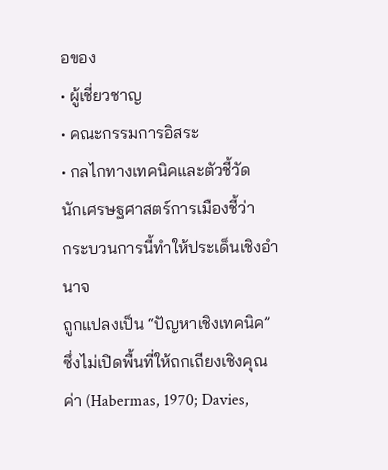อของ
• ผู้เชี่ยวชาญ
• คณะกรรมการอิสระ
• กลไกทางเทคนิคและตัวชี้วัด
นักเศรษฐศาสตร์การเมืองชี้ว่า
กระบวนการนี้ทำให้ประเด็นเชิงอำนาจ
ถูกแปลงเป็น “ปัญหาเชิงเทคนิค”
ซึ่งไม่เปิดพื้นที่ให้ถกเถียงเชิงคุณค่า (Habermas, 1970; Davies,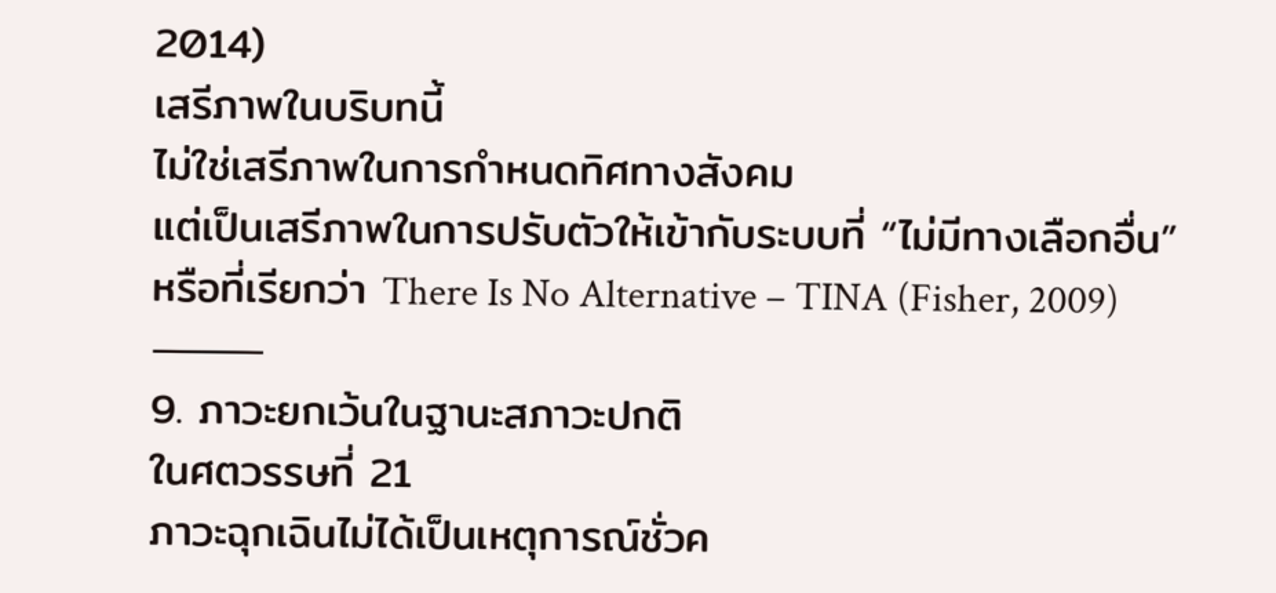2014)
เสรีภาพในบริบทนี้
ไม่ใช่เสรีภาพในการกำหนดทิศทางสังคม
แต่เป็นเสรีภาพในการปรับตัวให้เข้ากับระบบที่ “ไม่มีทางเลือกอื่น”
หรือที่เรียกว่า There Is No Alternative – TINA (Fisher, 2009)
⸻
9. ภาวะยกเว้นในฐานะสภาวะปกติ
ในศตวรรษที่ 21
ภาวะฉุกเฉินไม่ได้เป็นเหตุการณ์ชั่วค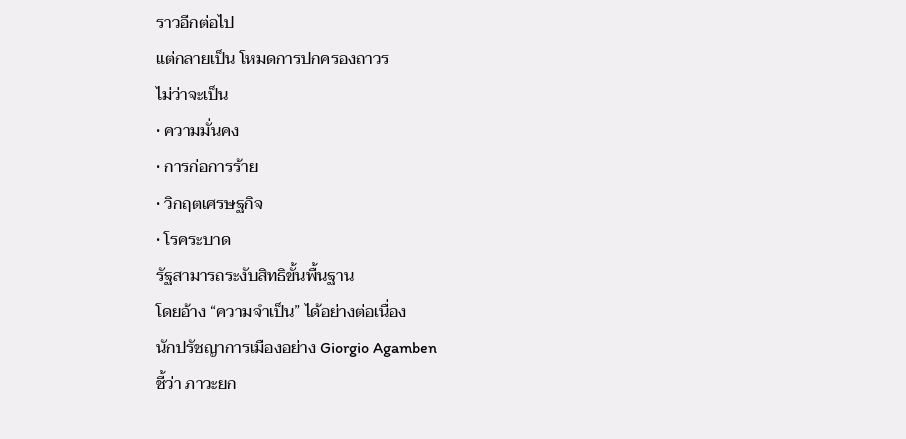ราวอีกต่อไป
แต่กลายเป็น โหมดการปกครองถาวร
ไม่ว่าจะเป็น
• ความมั่นคง
• การก่อการร้าย
• วิกฤตเศรษฐกิจ
• โรคระบาด
รัฐสามารถระงับสิทธิขั้นพื้นฐาน
โดยอ้าง “ความจำเป็น” ได้อย่างต่อเนื่อง
นักปรัชญาการเมืองอย่าง Giorgio Agamben
ชี้ว่า ภาวะยก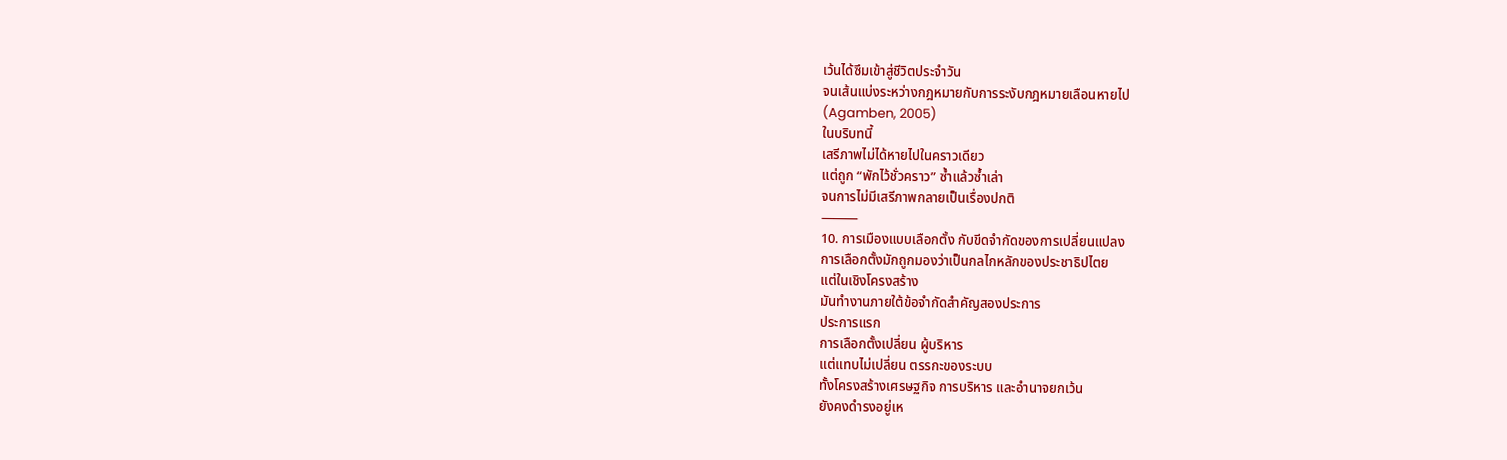เว้นได้ซึมเข้าสู่ชีวิตประจำวัน
จนเส้นแบ่งระหว่างกฎหมายกับการระงับกฎหมายเลือนหายไป
(Agamben, 2005)
ในบริบทนี้
เสรีภาพไม่ได้หายไปในคราวเดียว
แต่ถูก “พักไว้ชั่วคราว” ซ้ำแล้วซ้ำเล่า
จนการไม่มีเสรีภาพกลายเป็นเรื่องปกติ
⸻
10. การเมืองแบบเลือกตั้ง กับขีดจำกัดของการเปลี่ยนแปลง
การเลือกตั้งมักถูกมองว่าเป็นกลไกหลักของประชาธิปไตย
แต่ในเชิงโครงสร้าง
มันทำงานภายใต้ข้อจำกัดสำคัญสองประการ
ประการแรก
การเลือกตั้งเปลี่ยน ผู้บริหาร
แต่แทบไม่เปลี่ยน ตรรกะของระบบ
ทั้งโครงสร้างเศรษฐกิจ การบริหาร และอำนาจยกเว้น
ยังคงดำรงอยู่เห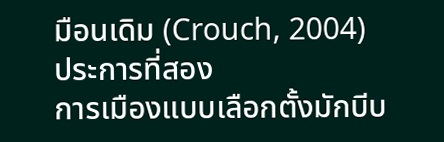มือนเดิม (Crouch, 2004)
ประการที่สอง
การเมืองแบบเลือกตั้งมักบีบ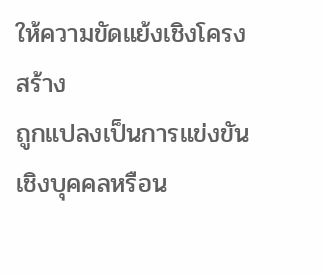ให้ความขัดแย้งเชิงโครงสร้าง
ถูกแปลงเป็นการแข่งขันเชิงบุคคลหรือน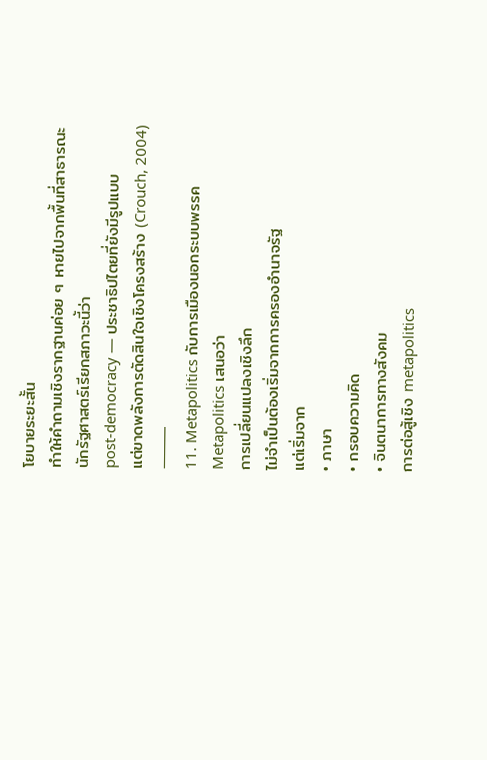โยบายระยะสั้น
ทำให้คำถามเชิงรากฐานค่อย ๆ หายไปจากพื้นที่สาธารณะ
นักรัฐศาสตร์เรียกสภาวะนี้ว่า
post-democracy — ประชาธิปไตยที่ยังมีรูปแบบ
แต่ขาดพลังการตัดสินใจเชิงโครงสร้าง (Crouch, 2004)
⸻
11. Metapolitics กับการเมืองนอกระบบพรรค
Metapolitics เสนอว่า
การเปลี่ยนแปลงเชิงลึก
ไม่จำเป็นต้องเริ่มจากการครองอำนาจรัฐ
แต่เริ่มจาก
• ภาษา
• กรอบความคิด
• จินตนาการทางสังคม
การต่อสู้เชิง metapolitics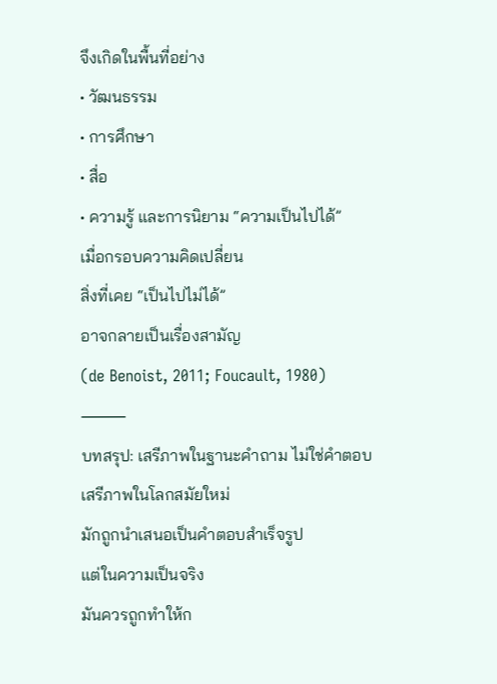จึงเกิดในพื้นที่อย่าง
• วัฒนธรรม
• การศึกษา
• สื่อ
• ความรู้ และการนิยาม “ความเป็นไปได้”
เมื่อกรอบความคิดเปลี่ยน
สิ่งที่เคย “เป็นไปไม่ได้”
อาจกลายเป็นเรื่องสามัญ
(de Benoist, 2011; Foucault, 1980)
⸻
บทสรุป: เสรีภาพในฐานะคำถาม ไม่ใช่คำตอบ
เสรีภาพในโลกสมัยใหม่
มักถูกนำเสนอเป็นคำตอบสำเร็จรูป
แต่ในความเป็นจริง
มันควรถูกทำให้ก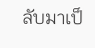ลับมาเป็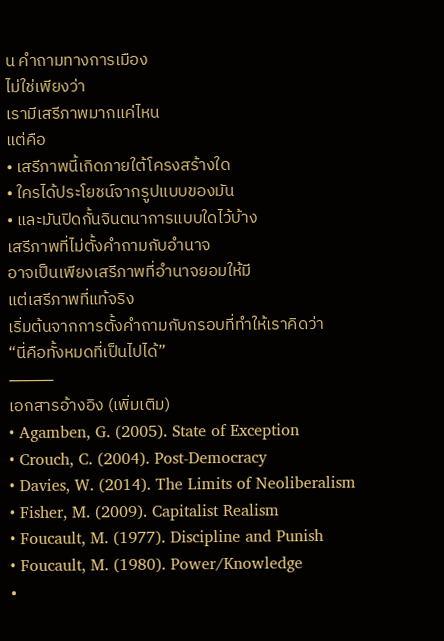น คำถามทางการเมือง
ไม่ใช่เพียงว่า
เรามีเสรีภาพมากแค่ไหน
แต่คือ
• เสรีภาพนี้เกิดภายใต้โครงสร้างใด
• ใครได้ประโยชน์จากรูปแบบของมัน
• และมันปิดกั้นจินตนาการแบบใดไว้บ้าง
เสรีภาพที่ไม่ตั้งคำถามกับอำนาจ
อาจเป็นเพียงเสรีภาพที่อำนาจยอมให้มี
แต่เสรีภาพที่แท้จริง
เริ่มต้นจากการตั้งคำถามกับกรอบที่ทำให้เราคิดว่า
“นี่คือทั้งหมดที่เป็นไปได้”
⸻
เอกสารอ้างอิง (เพิ่มเติม)
• Agamben, G. (2005). State of Exception
• Crouch, C. (2004). Post-Democracy
• Davies, W. (2014). The Limits of Neoliberalism
• Fisher, M. (2009). Capitalist Realism
• Foucault, M. (1977). Discipline and Punish
• Foucault, M. (1980). Power/Knowledge
•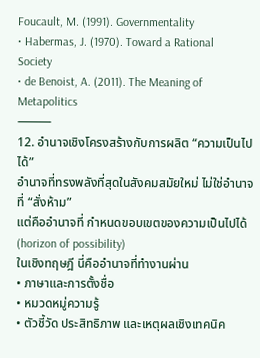Foucault, M. (1991). Governmentality
• Habermas, J. (1970). Toward a Rational Society
• de Benoist, A. (2011). The Meaning of Metapolitics
⸻
12. อำนาจเชิงโครงสร้างกับการผลิต “ความเป็นไปได้”
อำนาจที่ทรงพลังที่สุดในสังคมสมัยใหม่ ไม่ใช่อำนาจที่ “สั่งห้าม”
แต่คืออำนาจที่ กำหนดขอบเขตของความเป็นไปได้ (horizon of possibility)
ในเชิงทฤษฎี นี่คืออำนาจที่ทำงานผ่าน
• ภาษาและการตั้งชื่อ
• หมวดหมู่ความรู้
• ตัวชี้วัด ประสิทธิภาพ และเหตุผลเชิงเทคนิค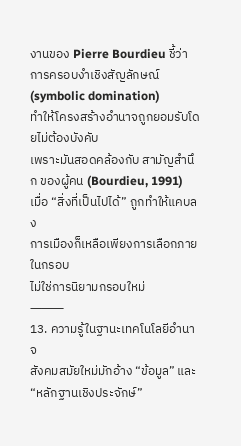งานของ Pierre Bourdieu ชี้ว่า
การครอบงำเชิงสัญลักษณ์ (symbolic domination)
ทำให้โครงสร้างอำนาจถูกยอมรับโดยไม่ต้องบังคับ
เพราะมันสอดคล้องกับ สามัญสำนึก ของผู้คน (Bourdieu, 1991)
เมื่อ “สิ่งที่เป็นไปได้” ถูกทำให้แคบลง
การเมืองก็เหลือเพียงการเลือกภายในกรอบ
ไม่ใช่การนิยามกรอบใหม่
⸻
13. ความรู้ในฐานะเทคโนโลยีอำนาจ
สังคมสมัยใหม่มักอ้าง “ข้อมูล” และ “หลักฐานเชิงประจักษ์”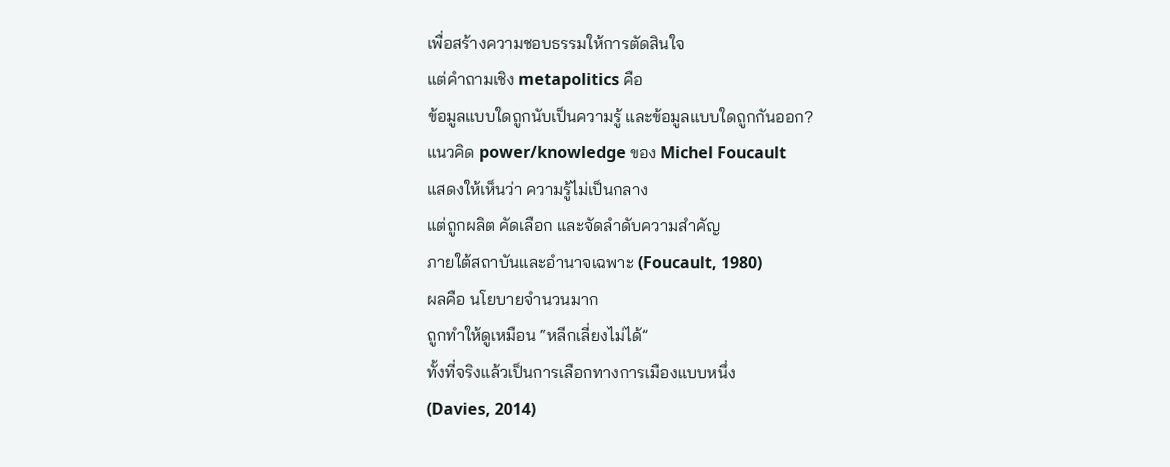เพื่อสร้างความชอบธรรมให้การตัดสินใจ
แต่คำถามเชิง metapolitics คือ
ข้อมูลแบบใดถูกนับเป็นความรู้ และข้อมูลแบบใดถูกกันออก?
แนวคิด power/knowledge ของ Michel Foucault
แสดงให้เห็นว่า ความรู้ไม่เป็นกลาง
แต่ถูกผลิต คัดเลือก และจัดลำดับความสำคัญ
ภายใต้สถาบันและอำนาจเฉพาะ (Foucault, 1980)
ผลคือ นโยบายจำนวนมาก
ถูกทำให้ดูเหมือน “หลีกเลี่ยงไม่ได้”
ทั้งที่จริงแล้วเป็นการเลือกทางการเมืองแบบหนึ่ง
(Davies, 2014)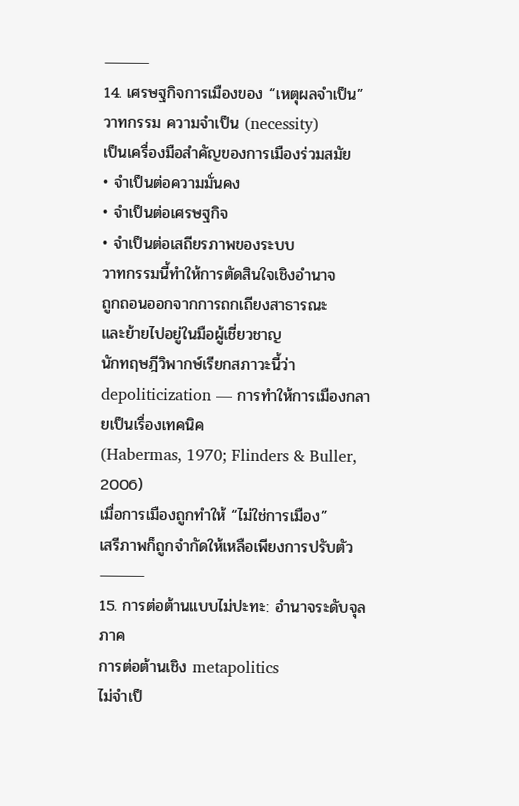⸻
14. เศรษฐกิจการเมืองของ “เหตุผลจำเป็น”
วาทกรรม ความจำเป็น (necessity)
เป็นเครื่องมือสำคัญของการเมืองร่วมสมัย
• จำเป็นต่อความมั่นคง
• จำเป็นต่อเศรษฐกิจ
• จำเป็นต่อเสถียรภาพของระบบ
วาทกรรมนี้ทำให้การตัดสินใจเชิงอำนาจ
ถูกถอนออกจากการถกเถียงสาธารณะ
และย้ายไปอยู่ในมือผู้เชี่ยวชาญ
นักทฤษฎีวิพากษ์เรียกสภาวะนี้ว่า
depoliticization — การทำให้การเมืองกลายเป็นเรื่องเทคนิค
(Habermas, 1970; Flinders & Buller, 2006)
เมื่อการเมืองถูกทำให้ “ไม่ใช่การเมือง”
เสรีภาพก็ถูกจำกัดให้เหลือเพียงการปรับตัว
⸻
15. การต่อต้านแบบไม่ปะทะ: อำนาจระดับจุลภาค
การต่อต้านเชิง metapolitics
ไม่จำเป็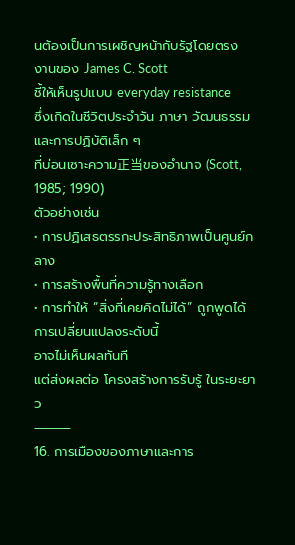นต้องเป็นการเผชิญหน้ากับรัฐโดยตรง
งานของ James C. Scott
ชี้ให้เห็นรูปแบบ everyday resistance
ซึ่งเกิดในชีวิตประจำวัน ภาษา วัฒนธรรม และการปฏิบัติเล็ก ๆ
ที่บ่อนเซาะความ正当ของอำนาจ (Scott, 1985; 1990)
ตัวอย่างเช่น
• การปฏิเสธตรรกะประสิทธิภาพเป็นศูนย์กลาง
• การสร้างพื้นที่ความรู้ทางเลือก
• การทำให้ “สิ่งที่เคยคิดไม่ได้” ถูกพูดได้
การเปลี่ยนแปลงระดับนี้
อาจไม่เห็นผลทันที
แต่ส่งผลต่อ โครงสร้างการรับรู้ ในระยะยาว
⸻
16. การเมืองของภาษาและการ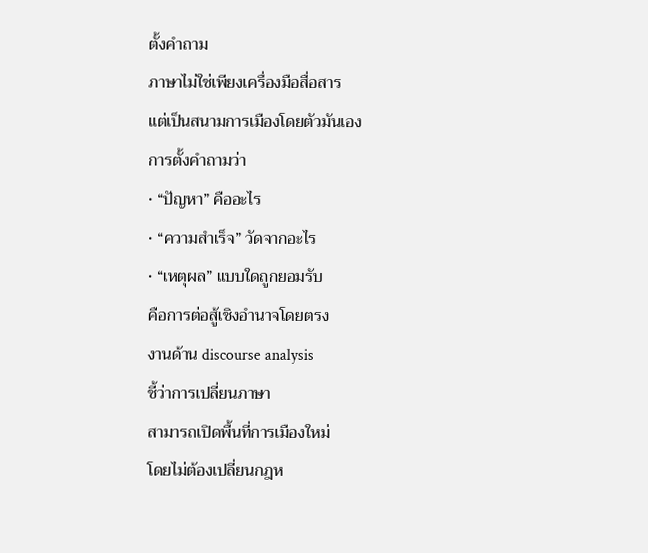ตั้งคำถาม
ภาษาไม่ใช่เพียงเครื่องมือสื่อสาร
แต่เป็นสนามการเมืองโดยตัวมันเอง
การตั้งคำถามว่า
• “ปัญหา” คืออะไร
• “ความสำเร็จ” วัดจากอะไร
• “เหตุผล” แบบใดถูกยอมรับ
คือการต่อสู้เชิงอำนาจโดยตรง
งานด้าน discourse analysis
ชี้ว่าการเปลี่ยนภาษา
สามารถเปิดพื้นที่การเมืองใหม่
โดยไม่ต้องเปลี่ยนกฎห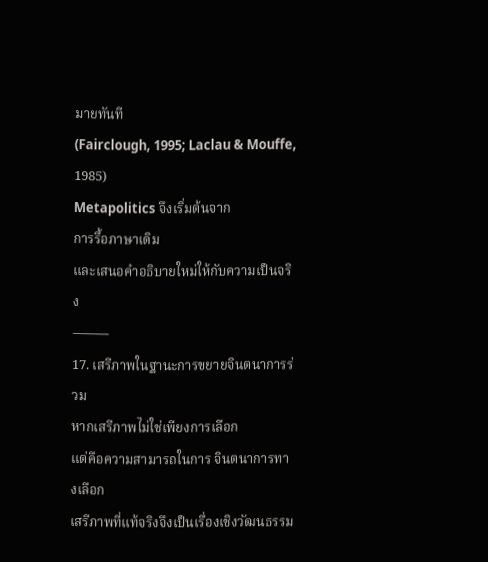มายทันที
(Fairclough, 1995; Laclau & Mouffe, 1985)
Metapolitics จึงเริ่มต้นจาก
การรื้อภาษาเดิม
และเสนอคำอธิบายใหม่ให้กับความเป็นจริง
⸻
17. เสรีภาพในฐานะการขยายจินตนาการร่วม
หากเสรีภาพไม่ใช่เพียงการเลือก
แต่คือความสามารถในการ จินตนาการทางเลือก
เสรีภาพที่แท้จริงจึงเป็นเรื่องเชิงวัฒนธรรม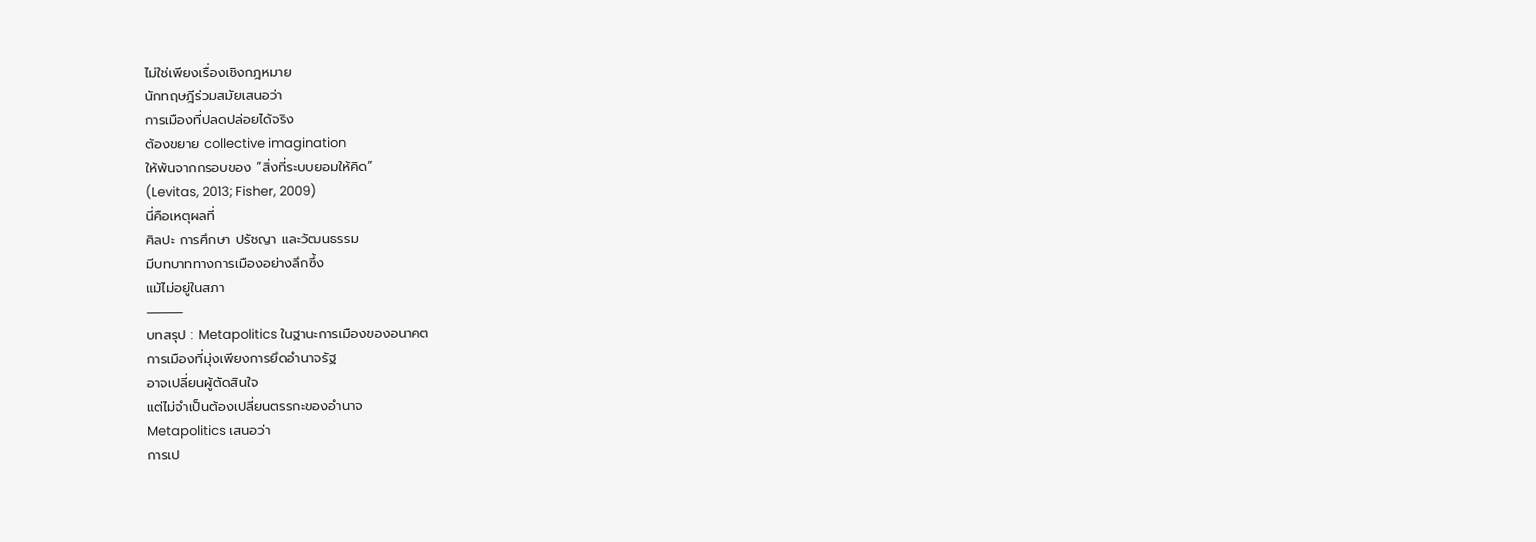ไม่ใช่เพียงเรื่องเชิงกฎหมาย
นักทฤษฎีร่วมสมัยเสนอว่า
การเมืองที่ปลดปล่อยได้จริง
ต้องขยาย collective imagination
ให้พ้นจากกรอบของ “สิ่งที่ระบบยอมให้คิด”
(Levitas, 2013; Fisher, 2009)
นี่คือเหตุผลที่
ศิลปะ การศึกษา ปรัชญา และวัฒนธรรม
มีบทบาททางการเมืองอย่างลึกซึ้ง
แม้ไม่อยู่ในสภา
⸻
บทสรุป : Metapolitics ในฐานะการเมืองของอนาคต
การเมืองที่มุ่งเพียงการยึดอำนาจรัฐ
อาจเปลี่ยนผู้ตัดสินใจ
แต่ไม่จำเป็นต้องเปลี่ยนตรรกะของอำนาจ
Metapolitics เสนอว่า
การเป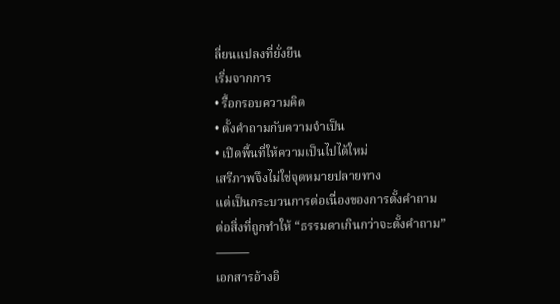ลี่ยนแปลงที่ยั่งยืน
เริ่มจากการ
• รื้อกรอบความคิด
• ตั้งคำถามกับความจำเป็น
• เปิดพื้นที่ให้ความเป็นไปได้ใหม่
เสรีภาพจึงไม่ใช่จุดหมายปลายทาง
แต่เป็นกระบวนการต่อเนื่องของการตั้งคำถาม
ต่อสิ่งที่ถูกทำให้ “ธรรมดาเกินกว่าจะตั้งคำถาม”
⸻
เอกสารอ้างอิ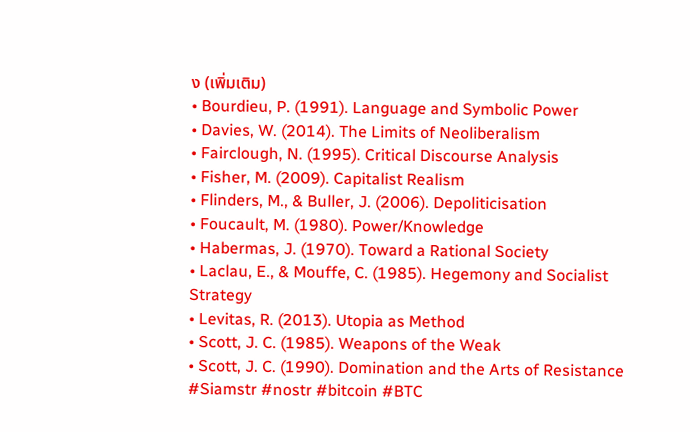ง (เพิ่มเติม)
• Bourdieu, P. (1991). Language and Symbolic Power
• Davies, W. (2014). The Limits of Neoliberalism
• Fairclough, N. (1995). Critical Discourse Analysis
• Fisher, M. (2009). Capitalist Realism
• Flinders, M., & Buller, J. (2006). Depoliticisation
• Foucault, M. (1980). Power/Knowledge
• Habermas, J. (1970). Toward a Rational Society
• Laclau, E., & Mouffe, C. (1985). Hegemony and Socialist Strategy
• Levitas, R. (2013). Utopia as Method
• Scott, J. C. (1985). Weapons of the Weak
• Scott, J. C. (1990). Domination and the Arts of Resistance
#Siamstr #nostr #bitcoin #BTC